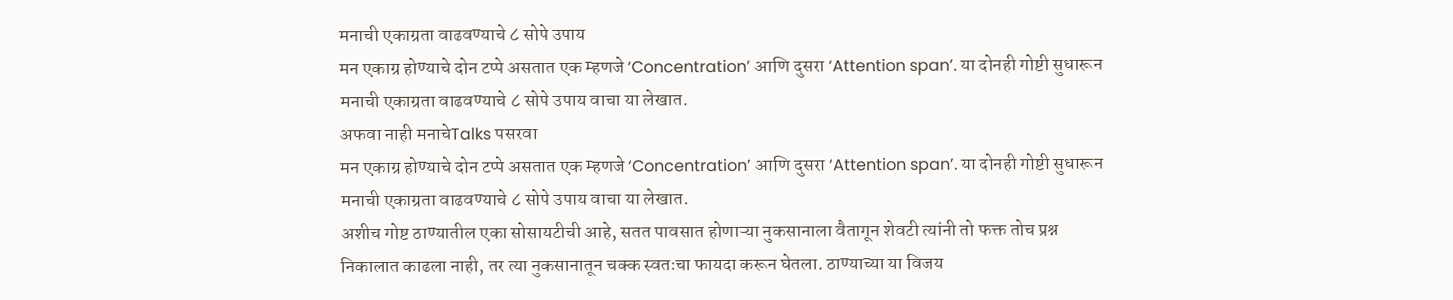मनाची एकाग्रता वाढवण्याचे ८ सोपे उपाय
मन एकाग्र होण्याचे दोन टप्पे असतात एक म्हणजे ‘Concentration’ आणि दुसरा ‘Attention span’. या दोनही गोष्टी सुधारून मनाची एकाग्रता वाढवण्याचे ८ सोपे उपाय वाचा या लेखात.
अफवा नाही मनाचेTalks पसरवा
मन एकाग्र होण्याचे दोन टप्पे असतात एक म्हणजे ‘Concentration’ आणि दुसरा ‘Attention span’. या दोनही गोष्टी सुधारून मनाची एकाग्रता वाढवण्याचे ८ सोपे उपाय वाचा या लेखात.
अशीच गोष्ट ठाण्यातील एका सोसायटीची आहे, सतत पावसात होणाऱ्या नुकसानाला वैतागून शेवटी त्यांनी तो फक्त तोच प्रश्न निकालात काढला नाही, तर त्या नुकसानातून चक्क स्वतःचा फायदा करून घेतला. ठाण्याच्या या विजय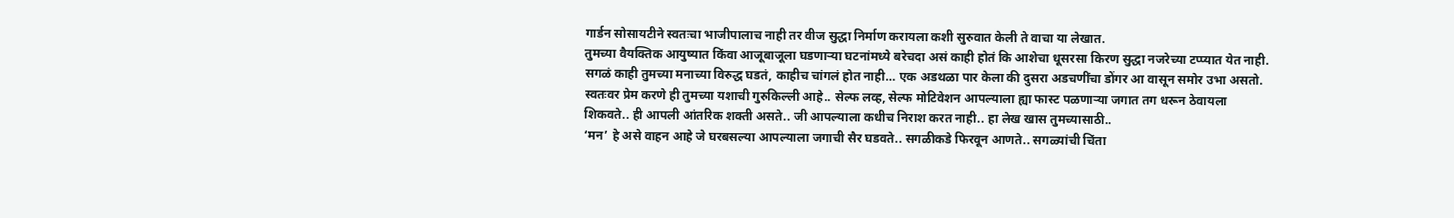गार्डन सोसायटीने स्वतःचा भाजीपालाच नाही तर वीज सुद्धा निर्माण करायला कशी सुरुवात केली ते वाचा या लेखात.
तुमच्या वैयक्तिक आयुष्यात किंवा आजूबाजूला घडणाऱ्या घटनांमध्ये बरेचदा असं काही होतं कि आशेचा धूसरसा किरण सुद्धा नजरेच्या टप्प्यात येत नाही. सगळं काही तुमच्या मनाच्या विरुद्ध घडतं, काहीच चांगलं होत नाही… एक अडथळा पार केला की दुसरा अडचणींचा डोंगर आ वासून समोर उभा असतो.
स्वतःवर प्रेम करणे ही तुमच्या यशाची गुरुकिल्ली आहे.. सेल्फ लव्ह, सेल्फ मोटिवेशन आपल्याला ह्या फास्ट पळणाऱ्या जगात तग धरून ठेवायला शिकवते.. ही आपली आंतरिक शक्ती असते.. जी आपल्याला कधीच निराश करत नाही.. हा लेख खास तुमच्यासाठी..
‘मन’ हे असे वाहन आहे जे घरबसल्या आपल्याला जगाची सैर घडवते.. सगळीकडे फिरवून आणते.. सगळ्यांची चिंता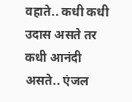वहाते.. कधी कधी उदास असते तर कधी आनंदी असते.. एंजल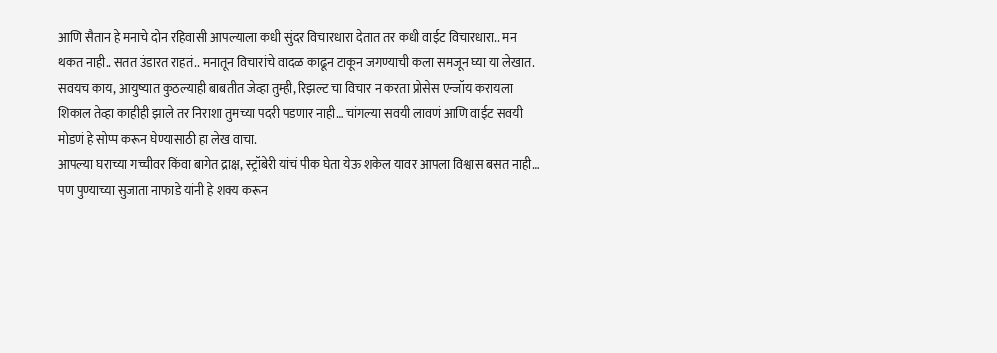आणि सैतान हे मनाचे दोन रहिवासी आपल्याला कधी सुंदर विचारधारा देतात तर कधी वाईट विचारधारा.. मन थकत नाही.. सतत उंडारत राहतं.. मनातून विचारांचे वादळ काढून टाकून जगण्याची कला समजून घ्या या लेखात.
सवयच काय, आयुष्यात कुठल्याही बाबतीत जेव्हा तुम्ही, रिझल्ट चा विचार न करता प्रोसेस एन्जॉय करायला शिकाल तेव्हा काहीही झाले तर निराशा तुमच्या पदरी पडणार नाही… चांगल्या सवयी लावणं आणि वाईट सवयी मोडणं हे सोप्प करून घेण्यासाठी हा लेख वाचा.
आपल्या घराच्या गच्चीवर किंवा बागेत द्राक्ष, स्ट्रॉबेरी यांचं पीक घेता येऊ शकेल यावर आपला विश्वास बसत नाही… पण पुण्याच्या सुजाता नाफाडे यांनी हे शक्य करून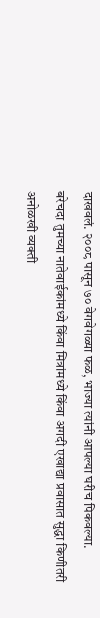दाखवलं. २००८ पासून ७० वेगवेगळ्या फळ, भाज्या त्यांनी आपल्या घरीच पिकवल्या.
बरेचदा तुमच्या नातेवाईकांमध्ये किंवा मित्रांमध्ये किंवा अगदी एखाद्या प्रवासात सुद्धा किणीतरी अनोळखी व्यक्ती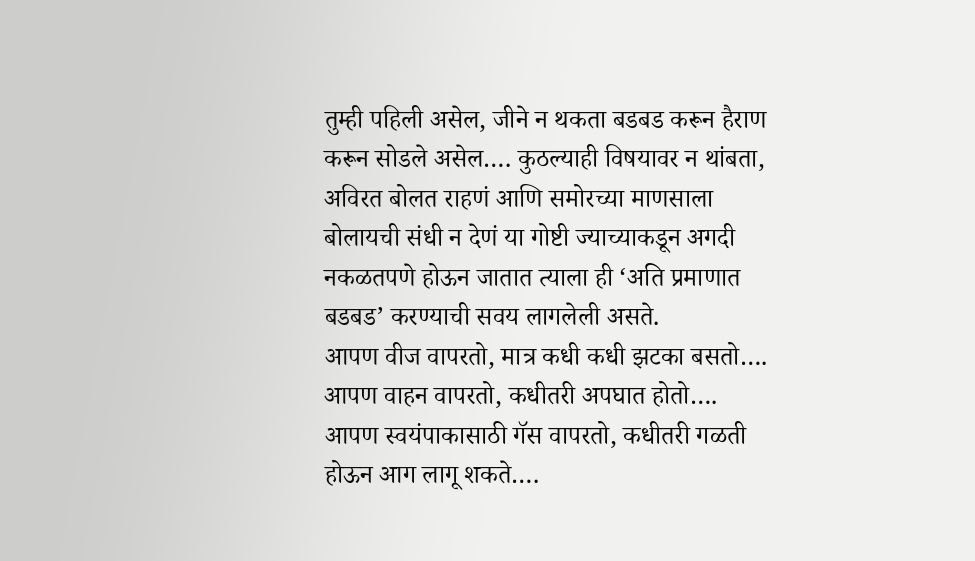तुम्ही पहिली असेल, जीने न थकता बडबड करून हैराण करून सोडले असेल…. कुठल्याही विषयावर न थांबता, अविरत बोलत राहणं आणि समोरच्या माणसाला बोलायची संधी न देणं या गोष्टी ज्याच्याकडून अगदी नकळतपणे होऊन जातात त्याला ही ‘अति प्रमाणात बडबड’ करण्याची सवय लागलेली असते.
आपण वीज वापरतो, मात्र कधी कधी झटका बसतो…. आपण वाहन वापरतो, कधीतरी अपघात होतो…. आपण स्वयंपाकासाठी गॅस वापरतो, कधीतरी गळती होऊन आग लागू शकते….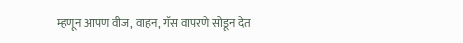म्हणून आपण वीज, वाहन, गॅस वापरणे सोडून देत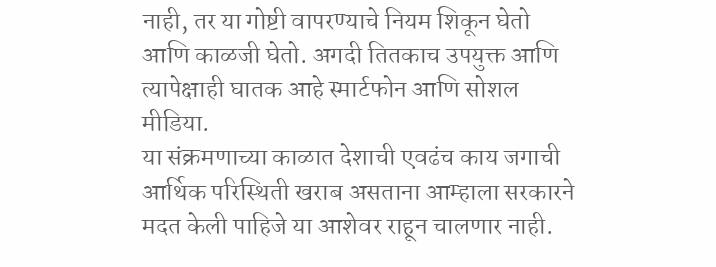नाही, तर या गोष्टी वापरण्याचे नियम शिकून घेतो आणि काळजी घेतो. अगदी तितकाच उपयुक्त आणि त्यापेक्षाही घातक आहे स्मार्टफोन आणि सोशल मीडिया.
या संक्रमणाच्या काळात देशाची एवढंच काय जगाची आर्थिक परिस्थिती खराब असताना आम्हाला सरकारने मदत केली पाहिजे या आशेवर राहून चालणार नाही.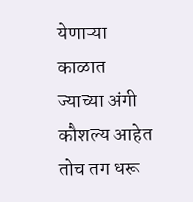येणाऱ्या काळात ज्याच्या अंगी कौशल्य आहेत तोच तग धरू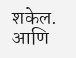शकेल. आणि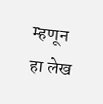म्हणून हा लेख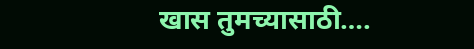खास तुमच्यासाठी….